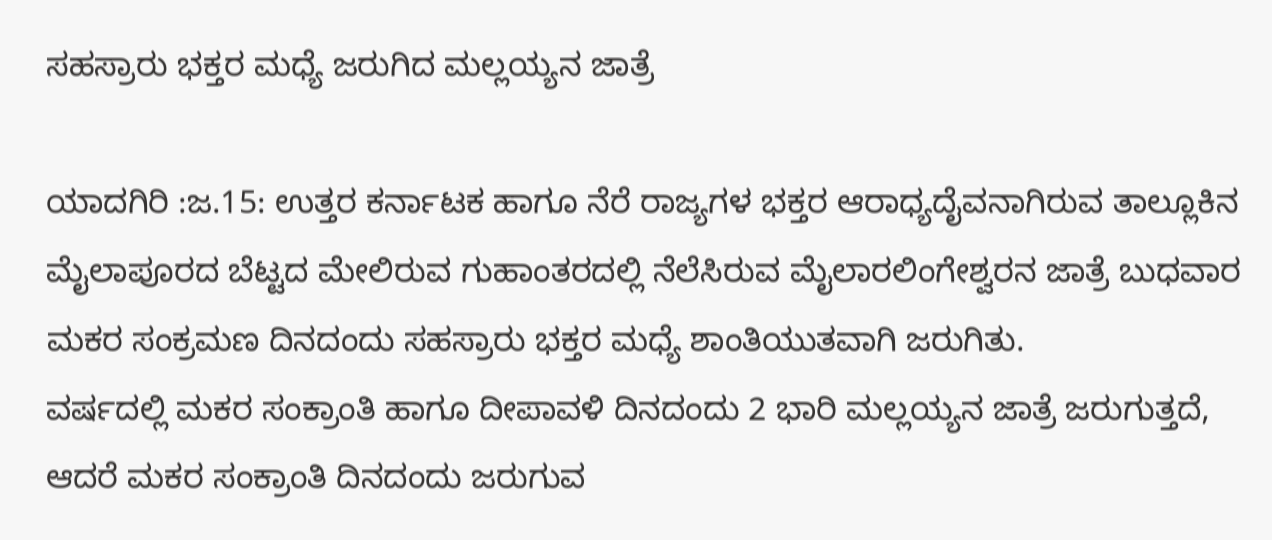ಸಹಸ್ರಾರು ಭಕ್ತರ ಮಧ್ಯೆ ಜರುಗಿದ ಮಲ್ಲಯ್ಯನ ಜಾತ್ರೆ

ಯಾದಗಿರಿ :ಜ.15: ಉತ್ತರ ಕರ್ನಾಟಕ ಹಾಗೂ ನೆರೆ ರಾಜ್ಯಗಳ ಭಕ್ತರ ಆರಾಧ್ಯದೈವನಾಗಿರುವ ತಾಲ್ಲೂಕಿನ ಮೈಲಾಪೂರದ ಬೆಟ್ಟದ ಮೇಲಿರುವ ಗುಹಾಂತರದಲ್ಲಿ ನೆಲೆಸಿರುವ ಮೈಲಾರಲಿಂಗೇಶ್ವರನ ಜಾತ್ರೆ ಬುಧವಾರ ಮಕರ ಸಂಕ್ರಮಣ ದಿನದಂದು ಸಹಸ್ರಾರು ಭಕ್ತರ ಮಧ್ಯೆ ಶಾಂತಿಯುತವಾಗಿ ಜರುಗಿತು.
ವರ್ಷದಲ್ಲಿ ಮಕರ ಸಂಕ್ರಾಂತಿ ಹಾಗೂ ದೀಪಾವಳಿ ದಿನದಂದು 2 ಭಾರಿ ಮಲ್ಲಯ್ಯನ ಜಾತ್ರೆ ಜರುಗುತ್ತದೆ, ಆದರೆ ಮಕರ ಸಂಕ್ರಾಂತಿ ದಿನದಂದು ಜರುಗುವ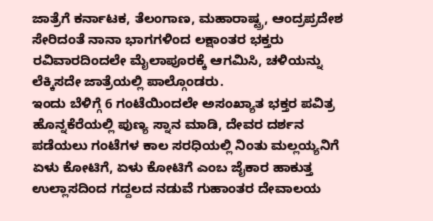ಜಾತ್ರೆಗೆ ಕರ್ನಾಟಕ, ತೆಲಂಗಾಣ, ಮಹಾರಾಷ್ಟ್ರ, ಆಂದ್ರಪ್ರದೇಶ ಸೇರಿದಂತೆ ನಾನಾ ಭಾಗಗಳಿಂದ ಲಕ್ಷಾಂತರ ಭಕ್ತರು ರವಿವಾರದಿಂದಲೇ ಮೈಲಾಪೂರಕ್ಕೆ ಆಗಮಿಸಿ, ಚಳಿಯನ್ನು ಲೆಕ್ಕಿಸದೇ ಜಾತ್ರೆಯಲ್ಲಿ ಪಾಲ್ಗೊಂಡರು.
ಇಂದು ಬೆಳಿಗ್ಗೆ 6 ಗಂಟೆಯಿಂದಲೇ ಅಸಂಖ್ಯಾತ ಭಕ್ತರ ಪವಿತ್ರ ಹೊನ್ನಕೆರೆಯಲ್ಲಿ ಪುಣ್ಯ ಸ್ನಾನ ಮಾಡಿ, ದೇವರ ದರ್ಶನ ಪಡೆಯಲು ಗಂಟೆಗಳ ಕಾಲ ಸರಧಿಯಲ್ಲಿ ನಿಂತು ಮಲ್ಲಯ್ಯನಿಗೆ ಏಳು ಕೋಟಿಗೆ, ಏಳು ಕೋಟಿಗೆ ಎಂಬ ಜೈಕಾರ ಹಾಕುತ್ತ ಉಲ್ಲಾಸದಿಂದ ಗದ್ದಲದ ನಡುವೆ ಗುಹಾಂತರ ದೇವಾಲಯ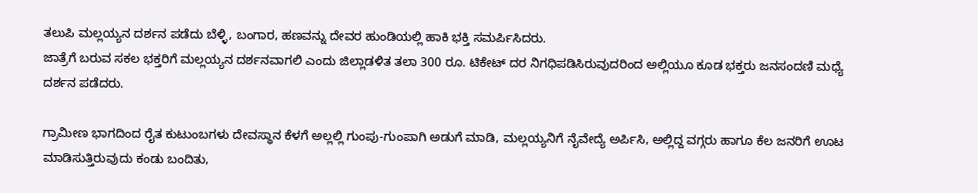ತಲುಪಿ ಮಲ್ಲಯ್ಯನ ದರ್ಶನ ಪಡೆದು ಬೆಳ್ಳಿ, ಬಂಗಾರ, ಹಣವನ್ನು ದೇವರ ಹುಂಡಿಯಲ್ಲಿ ಹಾಕಿ ಭಕ್ತಿ ಸಮರ್ಪಿಸಿದರು.
ಜಾತ್ರೆಗೆ ಬರುವ ಸಕಲ ಭಕ್ತರಿಗೆ ಮಲ್ಲಯ್ಯನ ದರ್ಶನವಾಗಲಿ ಎಂದು ಜಿಲ್ಲಾಡಳಿತ ತಲಾ 300 ರೂ. ಟಿಕೇಟ್ ದರ ನಿಗಧಿಪಡಿಸಿರುವುದರಿಂದ ಅಲ್ಲಿಯೂ ಕೂಡ ಭಕ್ತರು ಜನಸಂದಣಿ ಮಧ್ಯೆ ದರ್ಶನ ಪಡೆದರು.

ಗ್ರಾಮೀಣ ಭಾಗದಿಂದ ರೈತ ಕುಟುಂಬಗಳು ದೇವಸ್ಥಾನ ಕೆಳಗೆ ಅಲ್ಲಲ್ಲಿ ಗುಂಪು-ಗುಂಪಾಗಿ ಅಡುಗೆ ಮಾಡಿ, ಮಲ್ಲಯ್ಯನಿಗೆ ನೈವೇದ್ಯೆ ಅರ್ಪಿಸಿ, ಅಲ್ಲಿದ್ದ ವಗ್ಗರು ಹಾಗೂ ಕೆಲ ಜನರಿಗೆ ಊಟ ಮಾಡಿಸುತ್ತಿರುವುದು ಕಂಡು ಬಂದಿತು,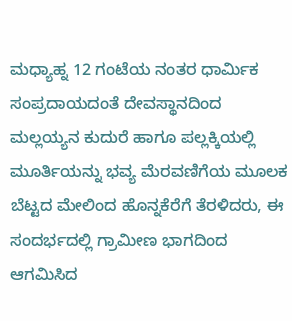ಮಧ್ಯಾಹ್ನ 12 ಗಂಟೆಯ ನಂತರ ಧಾರ್ಮಿಕ ಸಂಪ್ರದಾಯದಂತೆ ದೇವಸ್ಥಾನದಿಂದ ಮಲ್ಲಯ್ಯನ ಕುದುರೆ ಹಾಗೂ ಪಲ್ಲಕ್ಕಿಯಲ್ಲಿ ಮೂರ್ತಿಯನ್ನು ಭವ್ಯ ಮೆರವಣಿಗೆಯ ಮೂಲಕ ಬೆಟ್ಟದ ಮೇಲಿಂದ ಹೊನ್ನಕೆರೆಗೆ ತೆರಳಿದರು, ಈ ಸಂದರ್ಭದಲ್ಲಿ ಗ್ರಾಮೀಣ ಭಾಗದಿಂದ ಆಗಮಿಸಿದ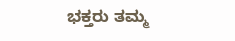ಭಕ್ತರು ತಮ್ಮ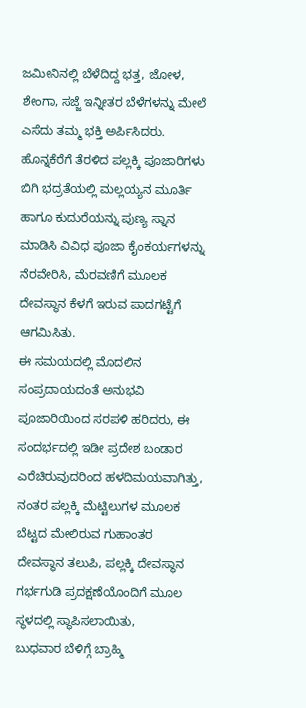ಜಮೀನಿನಲ್ಲಿ ಬೆಳೆದಿದ್ದ ಭತ್ತ, ಜೋಳ, ಶೇಂಗಾ, ಸಜ್ಜೆ ಇನ್ನೀತರ ಬೆಳೆಗಳನ್ನು ಮೇಲೆ ಎಸೆದು ತಮ್ಮ ಭಕ್ತಿ ಅರ್ಪಿಸಿದರು.
ಹೊನ್ನಕೆರೆಗೆ ತೆರಳಿದ ಪಲ್ಲಕ್ಕಿ ಪೂಜಾರಿಗಳು ಬಿಗಿ ಭದ್ರತೆಯಲ್ಲಿ ಮಲ್ಲಯ್ಯನ ಮೂರ್ತಿ ಹಾಗೂ ಕುದುರೆಯನ್ನು ಪುಣ್ಯ ಸ್ನಾನ ಮಾಡಿಸಿ ವಿವಿಧ ಪೂಜಾ ಕೈಂಕರ್ಯಗಳನ್ನು ನೆರವೇರಿಸಿ, ಮೆರವಣಿಗೆ ಮೂಲಕ ದೇವಸ್ಥಾನ ಕೆಳಗೆ ಇರುವ ಪಾದಗಟ್ಟೆಗೆ ಆಗಮಿಸಿತು.
ಈ ಸಮಯದಲ್ಲಿ ಮೊದಲಿನ ಸಂಪ್ರದಾಯದಂತೆ ಅನುಭವಿ ಪೂಜಾರಿಯಿಂದ ಸರಪಳಿ ಹರಿದರು, ಈ ಸಂದರ್ಭದಲ್ಲಿ ಇಡೀ ಪ್ರದೇಶ ಬಂಡಾರ ಎರೆಚಿರುವುದರಿಂದ ಹಳದಿಮಯವಾಗಿತ್ತು, ನಂತರ ಪಲ್ಲಕ್ಕಿ ಮೆಟ್ಟಿಲುಗಳ ಮೂಲಕ ಬೆಟ್ಟದ ಮೇಲಿರುವ ಗುಹಾಂತರ ದೇವಸ್ಥಾನ ತಲುಪಿ, ಪಲ್ಲಕ್ಕಿ ದೇವಸ್ಥಾನ ಗರ್ಭಗುಡಿ ಪ್ರದಕ್ಷಣೆಯೊಂದಿಗೆ ಮೂಲ ಸ್ಥಳದಲ್ಲಿ ಸ್ಥಾಪಿಸಲಾಯಿತು,
ಬುಧವಾರ ಬೆಳಿಗ್ಗೆ ಬ್ರಾಹ್ಮಿ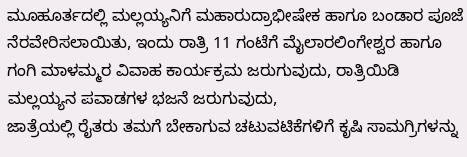ಮೂಹೂರ್ತದಲ್ಲಿ ಮಲ್ಲಯ್ಯನಿಗೆ ಮಹಾರುದ್ರಾಭೀಷೇಕ ಹಾಗೂ ಬಂಡಾರ ಪೂಜೆ ನೆರವೇರಿಸಲಾಯಿತು, ಇಂದು ರಾತ್ರಿ 11 ಗಂಟೆಗೆ ಮೈಲಾರಲಿಂಗೇಶ್ವರ ಹಾಗೂ ಗಂಗಿ ಮಾಳಮ್ಮರ ವಿವಾಹ ಕಾರ್ಯಕ್ರಮ ಜರುಗುವುದು, ರಾತ್ರಿಯಿಡಿ ಮಲ್ಲಯ್ಯನ ಪವಾಡಗಳ ಭಜನೆ ಜರುಗುವುದು,
ಜಾತ್ರೆಯಲ್ಲಿ ರೈತರು ತಮಗೆ ಬೇಕಾಗುವ ಚಟುವಟಿಕೆಗಳಿಗೆ ಕೃಷಿ ಸಾಮಗ್ರಿಗಳನ್ನು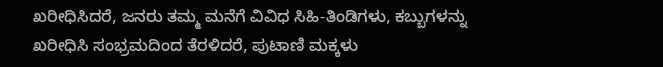ಖರೀಧಿಸಿದರೆ, ಜನರು ತಮ್ಮ ಮನೆಗೆ ವಿವಿಧ ಸಿಹಿ-ತಿಂಡಿಗಳು, ಕಬ್ಬುಗಳನ್ನು ಖರೀಧಿಸಿ ಸಂಭ್ರಮದಿಂದ ತೆರಳಿದರೆ, ಪುಟಾಣಿ ಮಕ್ಕಳು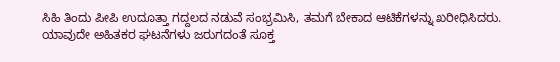ಸಿಹಿ ತಿಂದು ಪೀಪಿ ಉದೂತ್ತಾ ಗದ್ದಲದ ನಡುವೆ ಸಂಭ್ರಮಿಸಿ, ತಮಗೆ ಬೇಕಾದ ಆಟಿಕೆಗಳನ್ನು ಖರೀಧಿಸಿದರು.
ಯಾವುದೇ ಅಹಿತಕರ ಘಟನೆಗಳು ಜರುಗದಂತೆ ಸೂಕ್ತ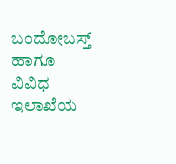ಬಂದೋಬಸ್ತ್ ಹಾಗೂ ವಿವಿಧ ಇಲಾಖೆಯ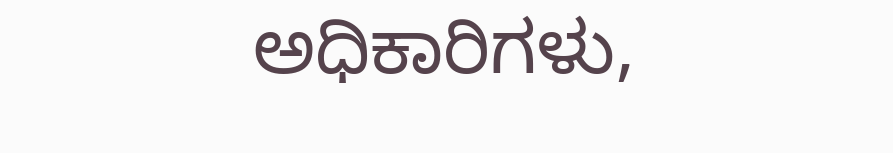ಅಧಿಕಾರಿಗಳು,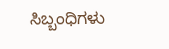ಸಿಬ್ಬಂಧಿಗಳು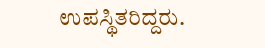ಉಪಸ್ಥಿತರಿದ್ದರು.